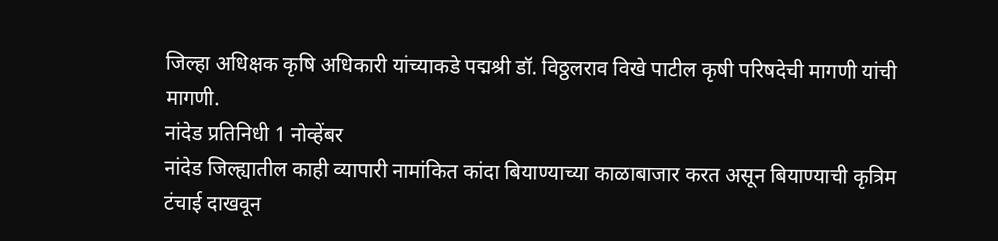जिल्हा अधिक्षक कृषि अधिकारी यांच्याकडे पद्मश्री डॉ. विठ्ठलराव विखे पाटील कृषी परिषदेची मागणी यांची मागणी.
नांदेड प्रतिनिधी 1 नोव्हेंबर
नांदेड जिल्ह्यातील काही व्यापारी नामांकित कांदा बियाण्याच्या काळाबाजार करत असून बियाण्याची कृत्रिम टंचाई दाखवून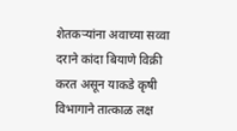शेतकऱ्यांना अवाच्या सव्वा दराने कांदा बियाणे विक्री करत असून याकडे कृषी विभागाने तात्काळ लक्ष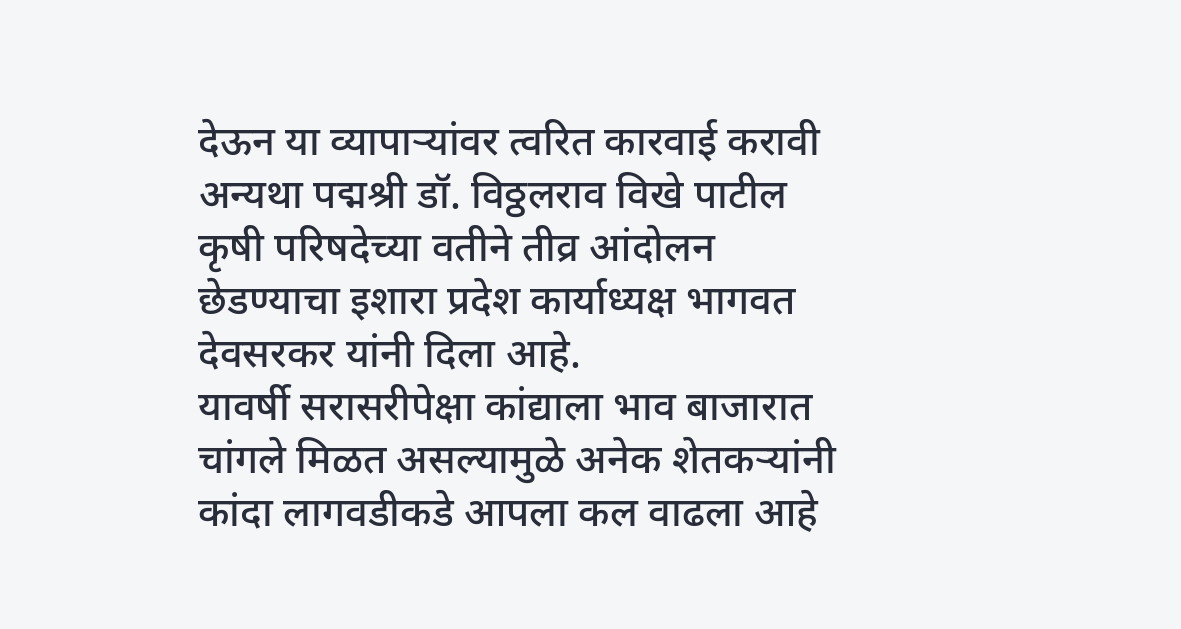देऊन या व्यापाऱ्यांवर त्वरित कारवाई करावी अन्यथा पद्मश्री डॉ. विठ्ठलराव विखे पाटील कृषी परिषदेच्या वतीने तीव्र आंदोलन छेडण्याचा इशारा प्रदेश कार्याध्यक्ष भागवत देवसरकर यांनी दिला आहे.
यावर्षी सरासरीपेक्षा कांद्याला भाव बाजारात चांगले मिळत असल्यामुळे अनेक शेतकऱ्यांनी कांदा लागवडीकडे आपला कल वाढला आहे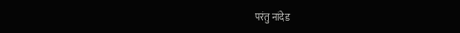परंतु नांदेड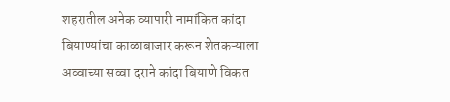शहरातील अनेक व्यापारी नामांकित कांदा बियाण्यांचा काळाबाजार करून शेतकऱ्याला अव्वाच्या सव्वा दराने कांदा बियाणे विकत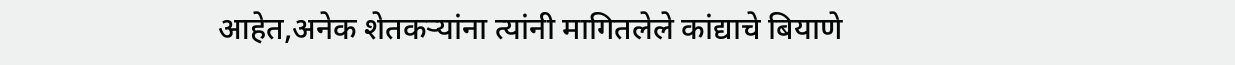आहेत,अनेक शेतकऱ्यांना त्यांनी मागितलेले कांद्याचे बियाणे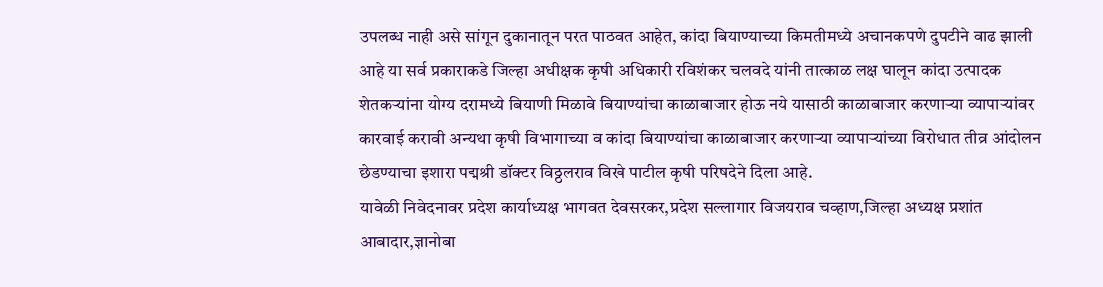उपलब्ध नाही असे सांगून दुकानातून परत पाठवत आहेत, कांदा बियाण्याच्या किमतीमध्ये अचानकपणे दुपटीने वाढ झाली आहे या सर्व प्रकाराकडे जिल्हा अधीक्षक कृषी अधिकारी रविशंकर चलवदे यांनी तात्काळ लक्ष घालून कांदा उत्पादक शेतकऱ्यांना योग्य दरामध्ये बियाणी मिळावे बियाण्यांचा काळाबाजार होऊ नये यासाठी काळाबाजार करणाऱ्या व्यापाऱ्यांवर कारवाई करावी अन्यथा कृषी विभागाच्या व कांदा बियाण्यांचा काळाबाजार करणाऱ्या व्यापाऱ्यांच्या विरोधात तीव्र आंदोलन छेडण्याचा इशारा पद्मश्री डॉक्टर विठ्ठलराव विखे पाटील कृषी परिषदेने दिला आहे.
यावेळी निवेदनावर प्रदेश कार्याध्यक्ष भागवत देवसरकर,प्रदेश सल्लागार विजयराव चव्हाण,जिल्हा अध्यक्ष प्रशांत आबादार,ज्ञानोबा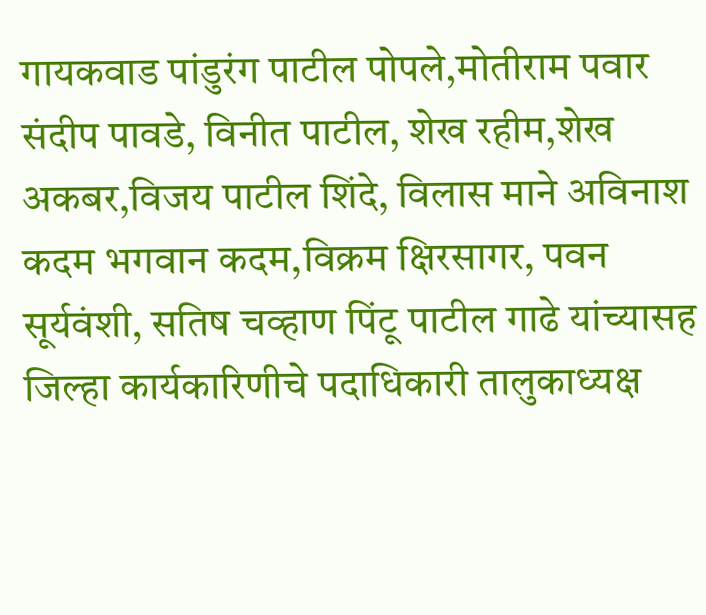गायकवाड पांडुरंग पाटील पोपले,मोतीराम पवार संदीप पावडे, विनीत पाटील, शेख रहीम,शेख अकबर,विजय पाटील शिंदे, विलास माने अविनाश कदम भगवान कदम,विक्रम क्षिरसागर, पवन सूर्यवंशी, सतिष चव्हाण पिंटू पाटील गाढे यांच्यासह जिल्हा कार्यकारिणीचे पदाधिकारी तालुकाध्यक्ष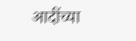आदींच्या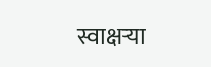स्वाक्षऱ्या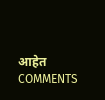आहेत
COMMENTS